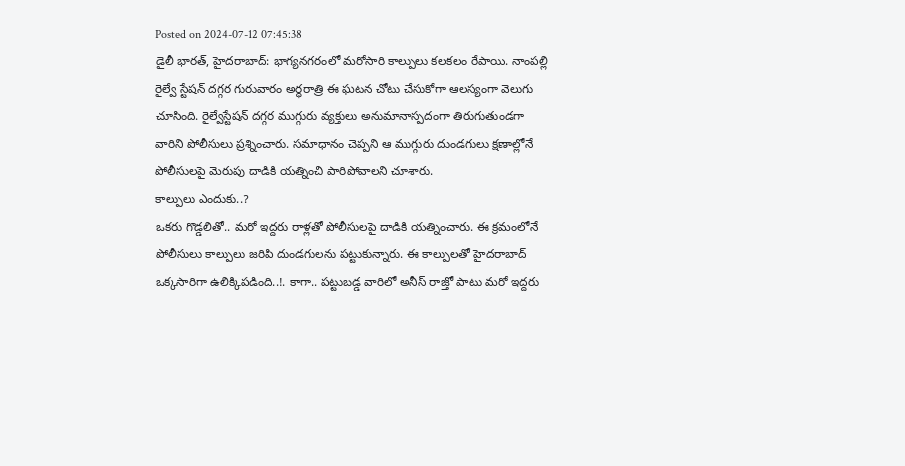Posted on 2024-07-12 07:45:38
డైలీ భారత్, హైదరాబాద్: భాగ్యనగరంలో మరోసారి కాల్పులు కలకలం రేపాయి. నాంపల్లి రైల్వే స్టేషన్ దగ్గర గురువారం అర్ధరాత్రి ఈ ఘటన చోటు చేసుకోగా ఆలస్యంగా వెలుగు చూసింది. రైల్వేస్టేషన్ దగ్గర ముగ్గురు వ్యక్తులు అనుమానాస్పదంగా తిరుగుతుండగా వారిని పోలీసులు ప్రశ్నించారు. సమాధానం చెప్పని ఆ ముగ్గురు దుండగులు క్షణాల్లోనే పోలీసులపై మెరుపు దాడికి యత్నించి పారిపోవాలని చూశారు.
కాల్పులు ఎందుకు..?
ఒకరు గొడ్డలితో.. మరో ఇద్దరు రాళ్లతో పోలీసులపై దాడికి యత్నించారు. ఈ క్రమంలోనే పోలీసులు కాల్పులు జరిపి దుండగులను పట్టుకున్నారు. ఈ కాల్పులతో హైదరాబాద్ ఒక్కసారిగా ఉలిక్కిపడింది..!. కాగా.. పట్టుబడ్డ వారిలో అనీస్ రాజ్తో పాటు మరో ఇద్దరు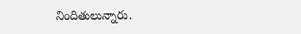నిందితులున్నారు.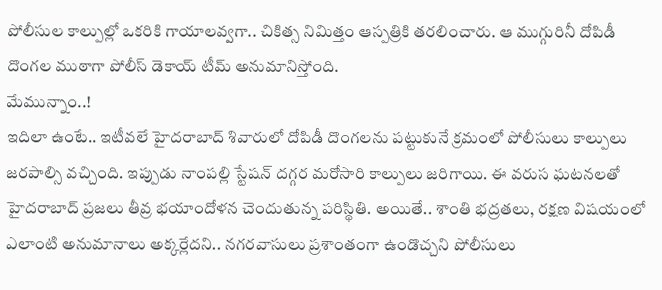పోలీసుల కాల్పుల్లో ఒకరికి గాయాలవ్వగా.. చికిత్స నిమిత్తం ఆస్పత్రికి తరలించారు. ఆ ముగ్గురినీ దోపిడీ దొంగల ముఠాగా పోలీస్ డెకాయ్ టీమ్ అనుమానిస్తోంది.
మేమున్నాం..!
ఇదిలా ఉంటే.. ఇటీవలే హైదరాబాద్ శివారులో దోపిడీ దొంగలను పట్టుకునే క్రమంలో పోలీసులు కాల్పులు జరపాల్సి వచ్చింది. ఇప్పుడు నాంపల్లి స్టేషన్ దగ్గర మరోసారి కాల్పులు జరిగాయి. ఈ వరుస ఘటనలతో హైదరాబాద్ ప్రజలు తీవ్ర భయాందోళన చెందుతున్న పరిస్థితి. అయితే.. శాంతి భద్రతలు, రక్షణ విషయంలో ఎలాంటి అనుమానాలు అక్కర్లేదని.. నగరవాసులు ప్రశాంతంగా ఉండొచ్చని పోలీసులు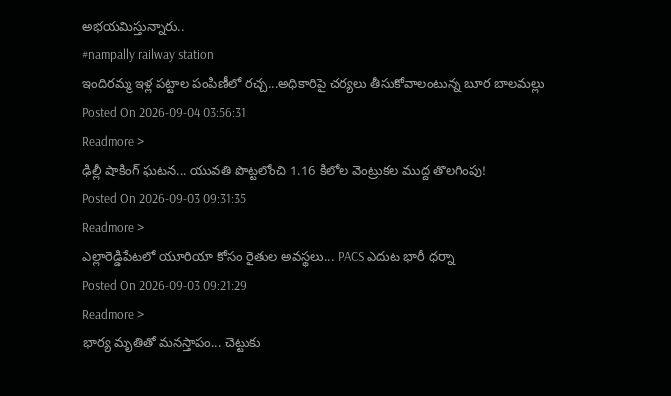అభయమిస్తున్నారు..
#nampally railway station
ఇందిరమ్మ ఇళ్ల పట్టాల పంపిణీలో రచ్చ...అధికారిపై చర్యలు తీసుకోవాలంటున్న బూర బాలమల్లు
Posted On 2026-09-04 03:56:31
Readmore >
ఢిల్లీ షాకింగ్ ఘటన... యువతి పొట్టలోంచి 1.16 కిలోల వెంట్రుకల ముద్ద తొలగింపు!
Posted On 2026-09-03 09:31:35
Readmore >
ఎల్లారెడ్డిపేటలో యూరియా కోసం రైతుల అవస్థలు... PACS ఎదుట భారీ ధర్నా
Posted On 2026-09-03 09:21:29
Readmore >
భార్య మృతితో మనస్తాపం... చెట్టుకు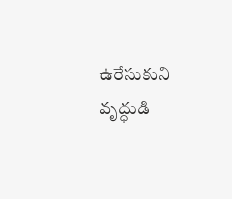ఉరేసుకుని వృద్ధుడి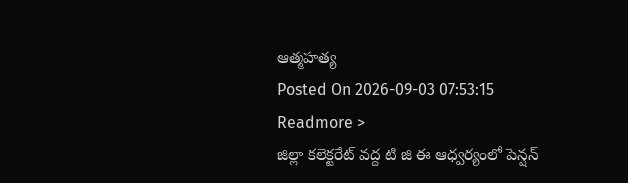ఆత్మహత్య
Posted On 2026-09-03 07:53:15
Readmore >
జిల్లా కలెక్టరేట్ వద్ద టి జి ఈ ఆధ్వర్యంలో పెన్షన్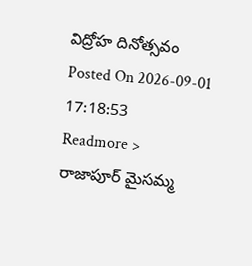విద్రోహ దినోత్సవం
Posted On 2026-09-01 17:18:53
Readmore >
రాజాపూర్ మైసమ్మ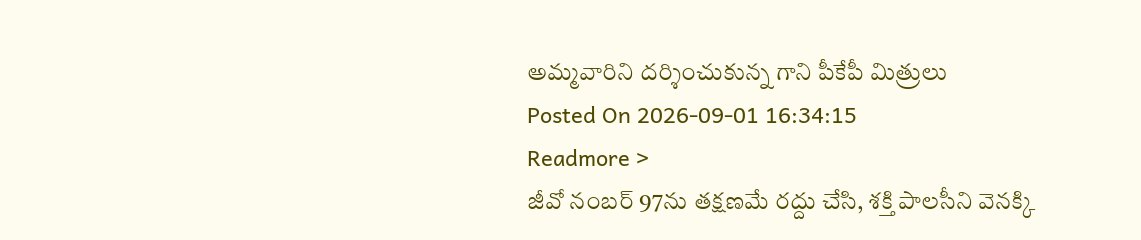అమ్మవారిని దర్శించుకున్న గాని పీకేపీ మిత్రులు
Posted On 2026-09-01 16:34:15
Readmore >
జీవో నంబర్ 97ను తక్షణమే రద్దు చేసి, శక్తి పాలసీని వెనక్కి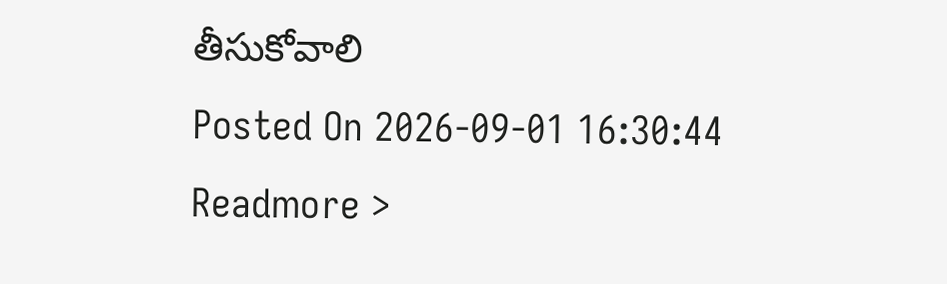తీసుకోవాలి
Posted On 2026-09-01 16:30:44
Readmore >